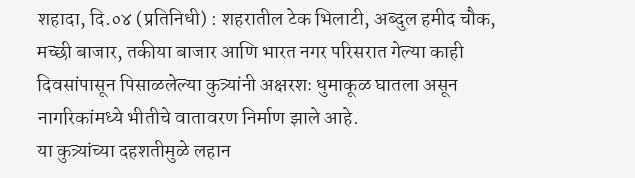शहादा, दि.०४ (प्रतिनिधी) : शहरातील टेक भिलाटी, अब्दुल हमीद चौक, मच्छी बाजार, तकीया बाजार आणि भारत नगर परिसरात गेल्या काही दिवसांपासून पिसाळलेल्या कुत्र्यांनी अक्षरशः धुमाकूळ घातला असून नागरिकांमध्ये भीतीचे वातावरण निर्माण झाले आहे.
या कुत्र्यांच्या दहशतीमुळे लहान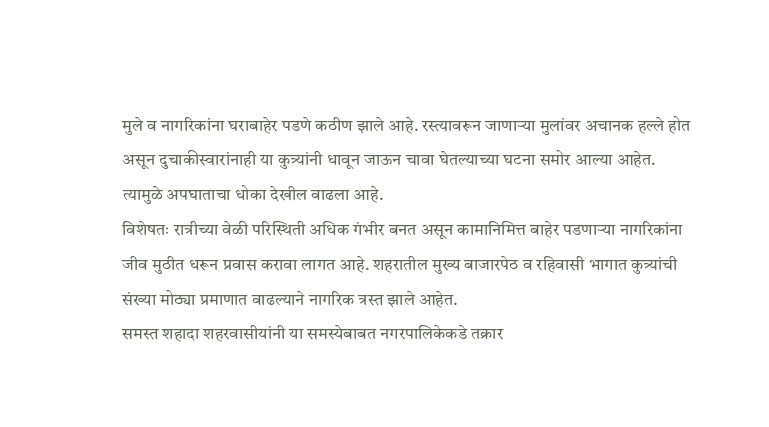मुले व नागरिकांना घराबाहेर पडणे कठीण झाले आहे. रस्त्यावरून जाणाऱ्या मुलांवर अचानक हल्ले होत असून दुचाकीस्वारांनाही या कुत्र्यांनी धावून जाऊन चावा घेतल्याच्या घटना समोर आल्या आहेत. त्यामुळे अपघाताचा धोका देखील वाढला आहे.
विशेषतः रात्रीच्या वेळी परिस्थिती अधिक गंभीर बनत असून कामानिमित्त बाहेर पडणाऱ्या नागरिकांना जीव मुठीत धरून प्रवास करावा लागत आहे. शहरातील मुख्य बाजारपेठ व रहिवासी भागात कुत्र्यांची संख्या मोठ्या प्रमाणात वाढल्याने नागरिक त्रस्त झाले आहेत.
समस्त शहादा शहरवासीयांनी या समस्येबाबत नगरपालिकेकडे तक्रार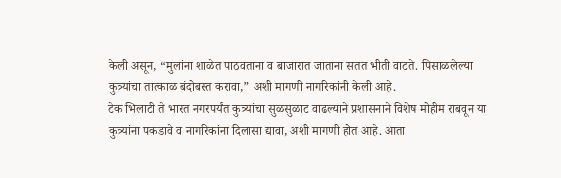केली असून, “मुलांना शाळेत पाठवताना व बाजारात जाताना सतत भीती वाटते. पिसाळलेल्या कुत्र्यांचा तात्काळ बंदोबस्त करावा,” अशी मागणी नागरिकांनी केली आहे.
टेक भिलाटी ते भारत नगरपर्यंत कुत्र्यांचा सुळसुळाट वाढल्याने प्रशासनाने विशेष मोहीम राबवून या कुत्र्यांना पकडावे व नागरिकांना दिलासा द्यावा, अशी मागणी होत आहे. आता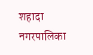शहादा नगरपालिका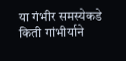या गंभीर समस्येकडे किती गांभीर्याने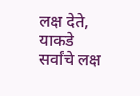लक्ष देते, याकडे सर्वांचे लक्ष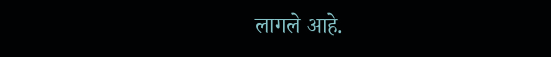लागले आहे.